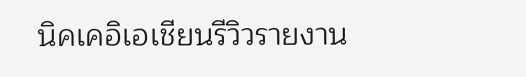นิคเคอิเอเชียนรีวิวรายงาน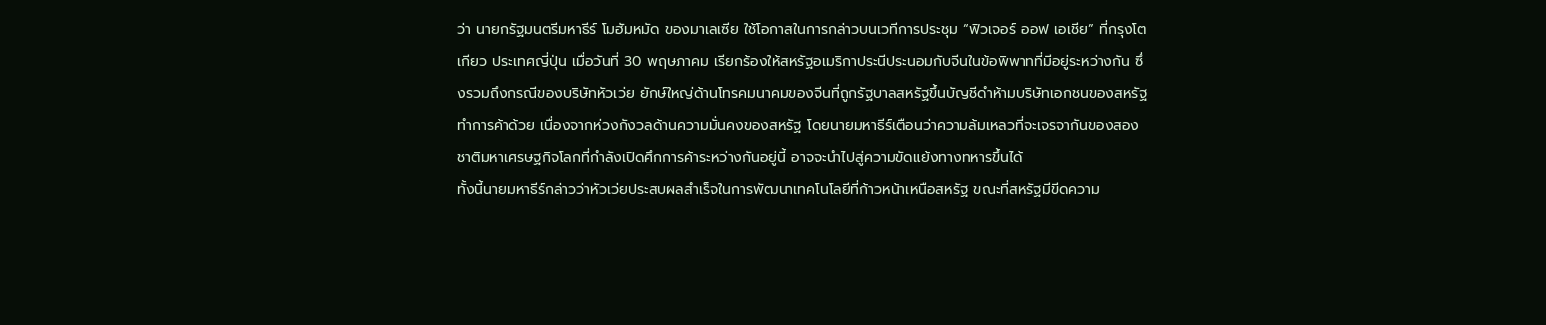ว่า นายกรัฐมนตรีมหาธีร์ โมฮัมหมัด ของมาเลเซีย ใช้โอกาสในการกล่าวบนเวทีการประชุม “ฟิวเจอร์ ออฟ เอเชีย” ที่กรุงโตเกียว ประเทศญี่ปุ่น เมื่อวันที่ 30 พฤษภาคม เรียกร้องให้สหรัฐอเมริกาประนีประนอมกับจีนในข้อพิพาทที่มีอยู่ระหว่างกัน ซึ่งรวมถึงกรณีของบริษัทหัวเว่ย ยักษ์ใหญ่ด้านโทรคมนาคมของจีนที่ถูกรัฐบาลสหรัฐขึ้นบัญชีดำห้ามบริษัทเอกชนของสหรัฐทำการค้าด้วย เนื่องจากห่วงกังวลด้านความมั่นคงของสหรัฐ โดยนายมหาธีร์เตือนว่าความล้มเหลวที่จะเจรจากันของสองชาติมหาเศรษฐกิจโลกที่กำลังเปิดศึกการค้าระหว่างกันอยู่นี้ อาจจะนำไปสู่ความขัดแย้งทางทหารขึ้นได้
ทั้งนี้นายมหาธีร์กล่าวว่าหัวเว่ยประสบผลสำเร็จในการพัฒนาเทคโนโลยีที่ก้าวหน้าเหนือสหรัฐ ขณะที่สหรัฐมีขีดความ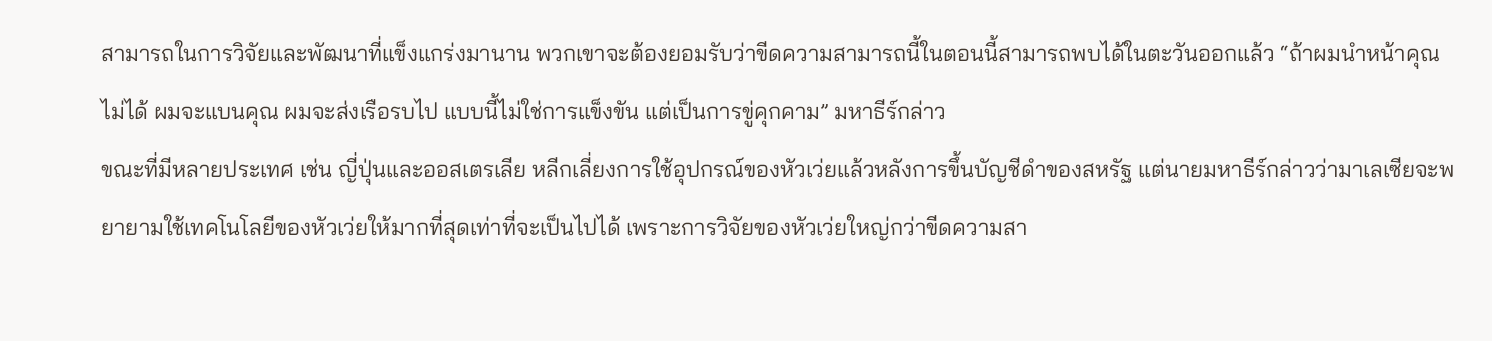สามารถในการวิจัยและพัฒนาที่แข็งแกร่งมานาน พวกเขาจะต้องยอมรับว่าขีดความสามารถนี้ในตอนนี้สามารถพบได้ในตะวันออกแล้ว “ถ้าผมนำหน้าคุณไม่ได้ ผมจะแบนคุณ ผมจะส่งเรือรบไป แบบนี้ไม่ใช่การแข็งขัน แต่เป็นการขู่คุกคาม” มหาธีร์กล่าว
ขณะที่มีหลายประเทศ เช่น ญี่ปุ่นและออสเตรเลีย หลีกเลี่ยงการใช้อุปกรณ์ของหัวเว่ยแล้วหลังการขึ้นบัญชีดำของสหรัฐ แต่นายมหาธีร์กล่าวว่ามาเลเซียจะพยายามใช้เทคโนโลยีของหัวเว่ยให้มากที่สุดเท่าที่จะเป็นไปได้ เพราะการวิจัยของหัวเว่ยใหญ่กว่าขีดความสา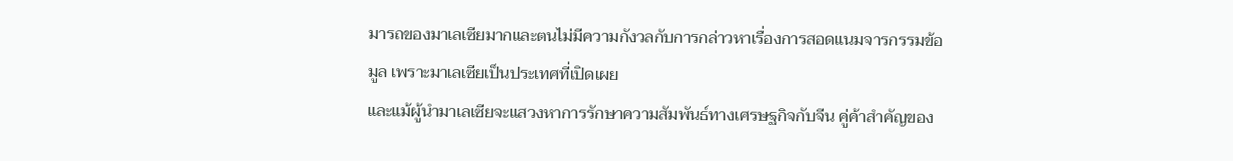มารถของมาเลเซียมากและตนไม่มีความกังวลกับการกล่าวหาเรื่องการสอดแนมจารกรรมข้อมูล เพราะมาเลเซียเป็นประเทศที่เปิดเผย
และแม้ผู้นำมาเลเซียจะแสวงหาการรักษาความสัมพันธ์ทางเศรษฐกิจกับจีน คู่ค้าสำคัญของ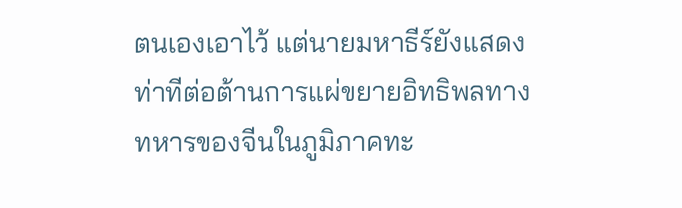ตนเองเอาไว้ แต่นายมหาธีร์ยังแสดงท่าทีต่อต้านการแผ่ขยายอิทธิพลทางทหารของจีนในภูมิภาคทะ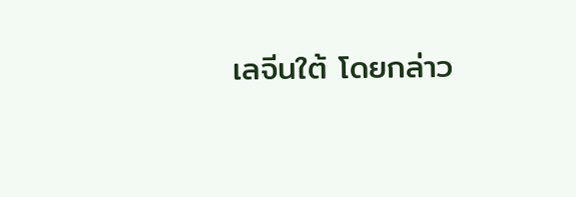เลจีนใต้ โดยกล่าว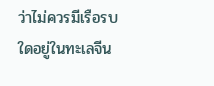ว่าไม่ควรมีเรือรบใดอยู่ในทะเลจีน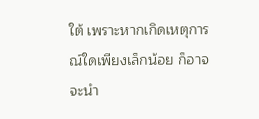ใต้ เพราะหากเกิดเหตุการณ์ใดเพียงเล็กน้อย ก็อาจจะนำ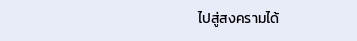ไปสู่สงครามได้